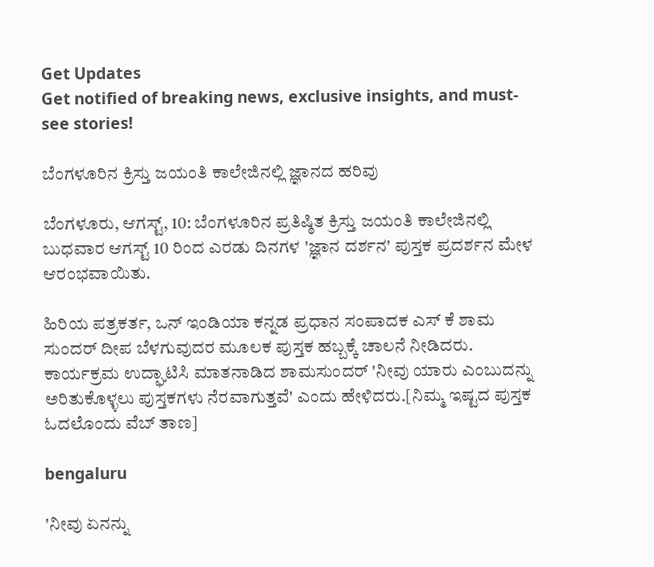Get Updates
Get notified of breaking news, exclusive insights, and must-see stories!

ಬೆಂಗಳೂರಿನ ಕ್ರಿಸ್ತು ಜಯಂತಿ ಕಾಲೇಜಿನಲ್ಲಿ ಜ್ಞಾನದ ಹರಿವು

ಬೆಂಗಳೂರು, ಆಗಸ್ಟ್, 10: ಬೆಂಗಳೂರಿನ ಪ್ರತಿಷ್ಠಿತ ಕ್ರಿಸ್ತು ಜಯಂತಿ ಕಾಲೇಜಿನಲ್ಲಿ ಬುಧವಾರ ಆಗಸ್ಟ್ 10 ರಿಂದ ಎರಡು ದಿನಗಳ 'ಜ್ಞಾನ ದರ್ಶನ' ಪುಸ್ತಕ ಪ್ರದರ್ಶನ ಮೇಳ ಆರಂಭವಾಯಿತು.

ಹಿರಿಯ ಪತ್ರಕರ್ತ, ಒನ್ ಇಂಡಿಯಾ ಕನ್ನಡ ಪ್ರಧಾನ ಸಂಪಾದಕ ಎಸ್ ಕೆ ಶಾಮ ಸುಂದರ್ ದೀಪ ಬೆಳಗುವುದರ ಮೂಲಕ ಪುಸ್ತಕ ಹಬ್ಬಕ್ಕೆ ಚಾಲನೆ ನೀಡಿದರು. ಕಾರ್ಯಕ್ರಮ ಉದ್ಘಾಟಿಸಿ ಮಾತನಾಡಿದ ಶಾಮಸುಂದರ್ 'ನೀವು ಯಾರು ಎಂಬುದನ್ನು ಅರಿತುಕೊಳ್ಳಲು ಪುಸ್ತಕಗಳು ನೆರವಾಗುತ್ತವೆ' ಎಂದು ಹೇಳಿದರು.[ನಿಮ್ಮ ಇಷ್ಟದ ಪುಸ್ತಕ ಓದಲೊಂದು ವೆಬ್ ತಾಣ]

bengaluru

'ನೀವು ಏನನ್ನು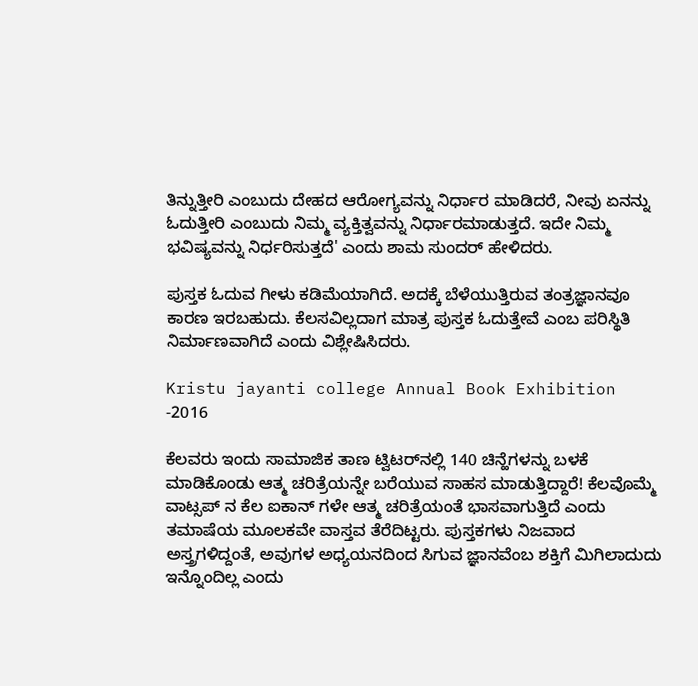ತಿನ್ನುತ್ತೀರಿ ಎಂಬುದು ದೇಹದ ಆರೋಗ್ಯವನ್ನು ನಿರ್ಧಾರ ಮಾಡಿದರೆ, ನೀವು ಏನನ್ನು ಓದುತ್ತೀರಿ ಎಂಬುದು ನಿಮ್ಮ ವ್ಯಕ್ತಿತ್ವವನ್ನು ನಿರ್ಧಾರಮಾಡುತ್ತದೆ. ಇದೇ ನಿಮ್ಮ ಭವಿಷ್ಯವನ್ನು ನಿರ್ಧರಿಸುತ್ತದೆ' ಎಂದು ಶಾಮ ಸುಂದರ್ ಹೇಳಿದರು.

ಪುಸ್ತಕ ಓದುವ ಗೀಳು ಕಡಿಮೆಯಾಗಿದೆ. ಅದಕ್ಕೆ ಬೆಳೆಯುತ್ತಿರುವ ತಂತ್ರಜ್ಞಾನವೂ ಕಾರಣ ಇರಬಹುದು. ಕೆಲಸವಿಲ್ಲದಾಗ ಮಾತ್ರ ಪುಸ್ತಕ ಓದುತ್ತೇವೆ ಎಂಬ ಪರಿಸ್ಥಿತಿ ನಿರ್ಮಾಣವಾಗಿದೆ ಎಂದು ವಿಶ್ಲೇಷಿಸಿದರು.

Kristu jayanti college Annual Book Exhibition -2016

ಕೆಲವರು ಇಂದು ಸಾಮಾಜಿಕ ತಾಣ ಟ್ವಿಟರ್‌ನಲ್ಲಿ 140 ಚಿನ್ಹೆಗಳನ್ನು ಬಳಕೆ ಮಾಡಿಕೊಂಡು ಆತ್ಮ ಚರಿತ್ರೆಯನ್ನೇ ಬರೆಯುವ ಸಾಹಸ ಮಾಡುತ್ತಿದ್ದಾರೆ! ಕೆಲವೊಮ್ಮೆ ವಾಟ್ಸಪ್ ನ ಕೆಲ ಐಕಾನ್ ಗಳೇ ಆತ್ಮ ಚರಿತ್ರೆಯಂತೆ ಭಾಸವಾಗುತ್ತಿದೆ ಎಂದು ತಮಾಷೆಯ ಮೂಲಕವೇ ವಾಸ್ತವ ತೆರೆದಿಟ್ಟರು. ಪುಸ್ತಕಗಳು ನಿಜವಾದ ಅಸ್ತ್ರಗಳಿದ್ದಂತೆ, ಅವುಗಳ ಅಧ್ಯಯನದಿಂದ ಸಿಗುವ ಜ್ಞಾನವೆಂಬ ಶಕ್ತಿಗೆ ಮಿಗಿಲಾದುದು ಇನ್ನೊಂದಿಲ್ಲ ಎಂದು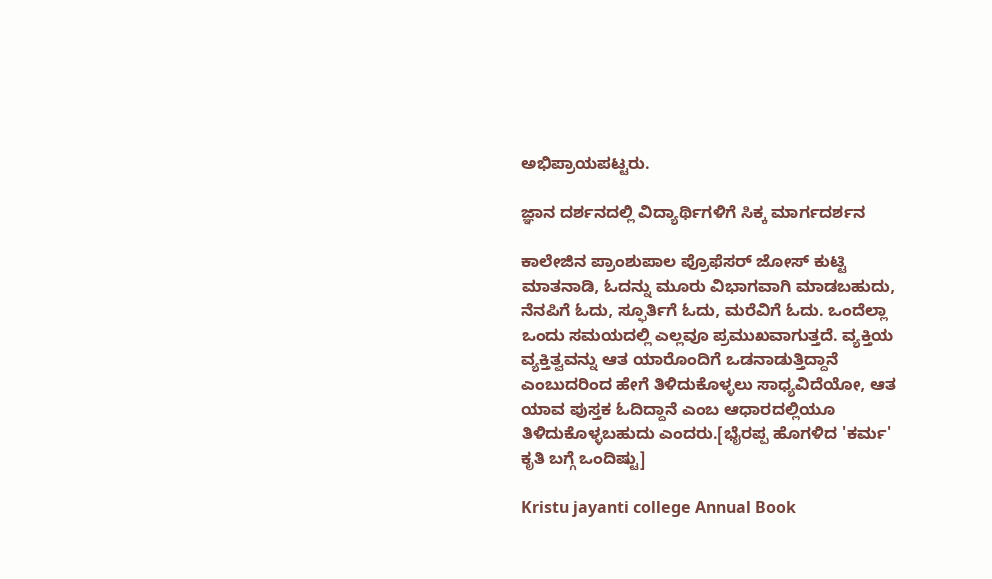ಅಭಿಪ್ರಾಯಪಟ್ಟರು.

ಜ್ಞಾನ ದರ್ಶನದಲ್ಲಿ ವಿದ್ಯಾರ್ಥಿಗಳಿಗೆ ಸಿಕ್ಕ ಮಾರ್ಗದರ್ಶನ

ಕಾಲೇಜಿನ ಪ್ರಾಂಶುಪಾಲ ಪ್ರೊಫೆಸರ್ ಜೋಸ್ ಕುಟ್ಟಿ ಮಾತನಾಡಿ, ಓದನ್ನು ಮೂರು ವಿಭಾಗವಾಗಿ ಮಾಡಬಹುದು, ನೆನಪಿಗೆ ಓದು, ಸ್ಫೂರ್ತಿಗೆ ಓದು, ಮರೆವಿಗೆ ಓದು. ಒಂದೆಲ್ಲಾ ಒಂದು ಸಮಯದಲ್ಲಿ ಎಲ್ಲವೂ ಪ್ರಮುಖವಾಗುತ್ತದೆ. ವ್ಯಕ್ತಿಯ ವ್ಯಕ್ತಿತ್ವವನ್ನು ಆತ ಯಾರೊಂದಿಗೆ ಒಡನಾಡುತ್ತಿದ್ದಾನೆ ಎಂಬುದರಿಂದ ಹೇಗೆ ತಿಳಿದುಕೊಳ್ಳಲು ಸಾಧ್ಯವಿದೆಯೋ, ಆತ ಯಾವ ಪುಸ್ತಕ ಓದಿದ್ದಾನೆ ಎಂಬ ಆಧಾರದಲ್ಲಿಯೂ ತಿಳಿದುಕೊಳ್ಳಬಹುದು ಎಂದರು.[ಭೈರಪ್ಪ ಹೊಗಳಿದ 'ಕರ್ಮ' ಕೃತಿ ಬಗ್ಗೆ ಒಂದಿಷ್ಟು]

Kristu jayanti college Annual Book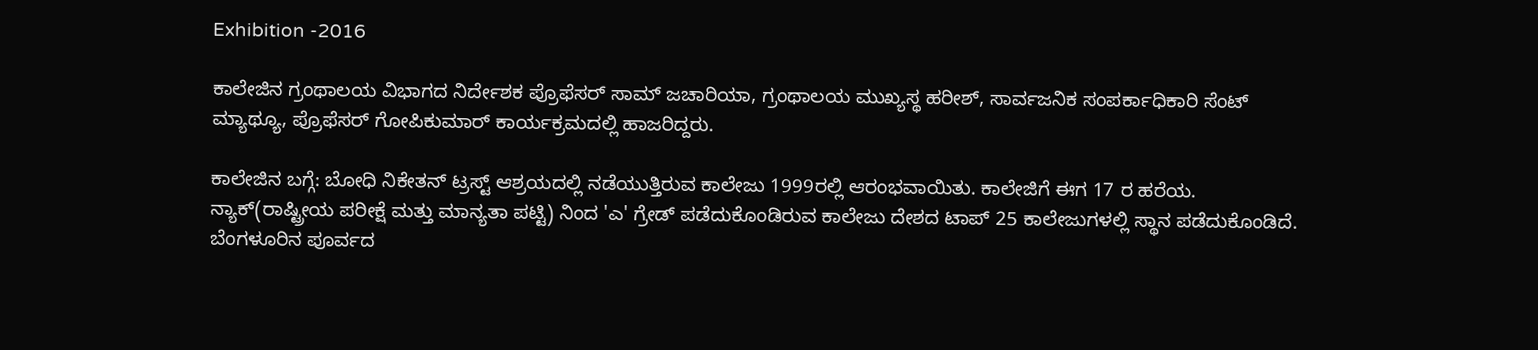Exhibition -2016

ಕಾಲೇಜಿನ ಗ್ರಂಥಾಲಯ ವಿಭಾಗದ ನಿರ್ದೇಶಕ ಪ್ರೊಫೆಸರ್ ಸಾಮ್ ಜಚಾರಿಯಾ, ಗ್ರಂಥಾಲಯ ಮುಖ್ಯಸ್ಥ ಹರೀಶ್, ಸಾರ್ವಜನಿಕ ಸಂಪರ್ಕಾಧಿಕಾರಿ ಸೆಂಟ್ ಮ್ಯಾಥ್ಯೂ, ಪ್ರೊಫೆಸರ್ ಗೋಪಿಕುಮಾರ್ ಕಾರ್ಯಕ್ರಮದಲ್ಲಿ ಹಾಜರಿದ್ದರು.

ಕಾಲೇಜಿನ ಬಗ್ಗೆ: ಬೋಧಿ ನಿಕೇತನ್ ಟ್ರಸ್ಟ್ ಆಶ್ರಯದಲ್ಲಿ ನಡೆಯುತ್ತಿರುವ ಕಾಲೇಜು 1999ರಲ್ಲಿ ಆರಂಭವಾಯಿತು. ಕಾಲೇಜಿಗೆ ಈಗ 17 ರ ಹರೆಯ. ನ್ಯಾಕ್(ರಾಷ್ಟ್ರೀಯ ಪರೀಕ್ಷೆ ಮತ್ತು ಮಾನ್ಯತಾ ಪಟ್ಟಿ) ನಿಂದ 'ಎ' ಗ್ರೇಡ್ ಪಡೆದುಕೊಂಡಿರುವ ಕಾಲೇಜು ದೇಶದ ಟಾಪ್ 25 ಕಾಲೇಜುಗಳಲ್ಲಿ ಸ್ಥಾನ ಪಡೆದುಕೊಂಡಿದೆ. ಬೆಂಗಳೂರಿನ ಪೂರ್ವದ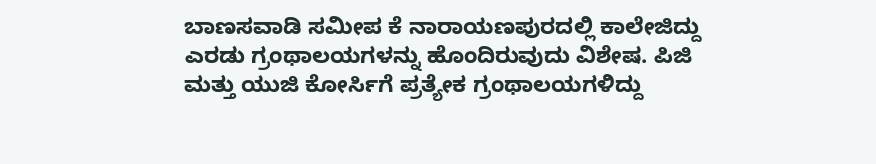ಬಾಣಸವಾಡಿ ಸಮೀಪ ಕೆ ನಾರಾಯಣಪುರದಲ್ಲಿ ಕಾಲೇಜಿದ್ದು ಎರಡು ಗ್ರಂಥಾಲಯಗಳನ್ನು ಹೊಂದಿರುವುದು ವಿಶೇಷ. ಪಿಜಿ ಮತ್ತು ಯುಜಿ ಕೋರ್ಸಿಗೆ ಪ್ರತ್ಯೇಕ ಗ್ರಂಥಾಲಯಗಳಿದ್ದು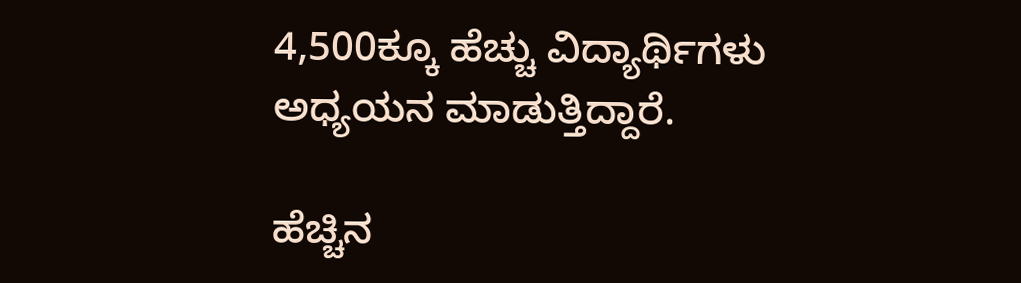4,500ಕ್ಕೂ ಹೆಚ್ಚು ವಿದ್ಯಾರ್ಥಿಗಳು ಅಧ್ಯಯನ ಮಾಡುತ್ತಿದ್ದಾರೆ.

ಹೆಚ್ಚಿನ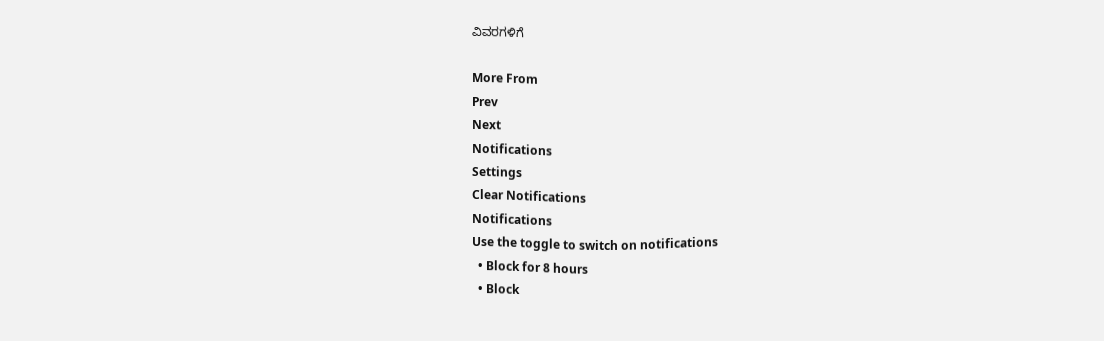ವಿವರಗಳಿಗೆ

More From
Prev
Next
Notifications
Settings
Clear Notifications
Notifications
Use the toggle to switch on notifications
  • Block for 8 hours
  • Block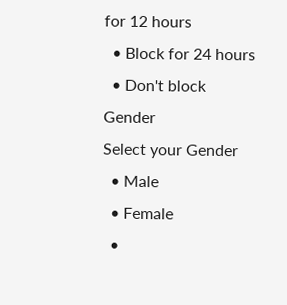for 12 hours
  • Block for 24 hours
  • Don't block
Gender
Select your Gender
  • Male
  • Female
  •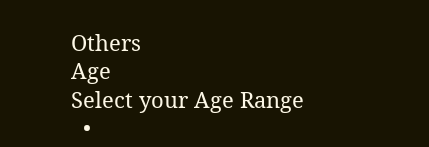Others
Age
Select your Age Range
  •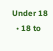Under 18
  • 18 to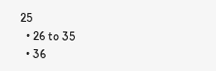25
  • 26 to 35
  • 36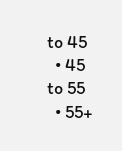to 45
  • 45 to 55
  • 55+